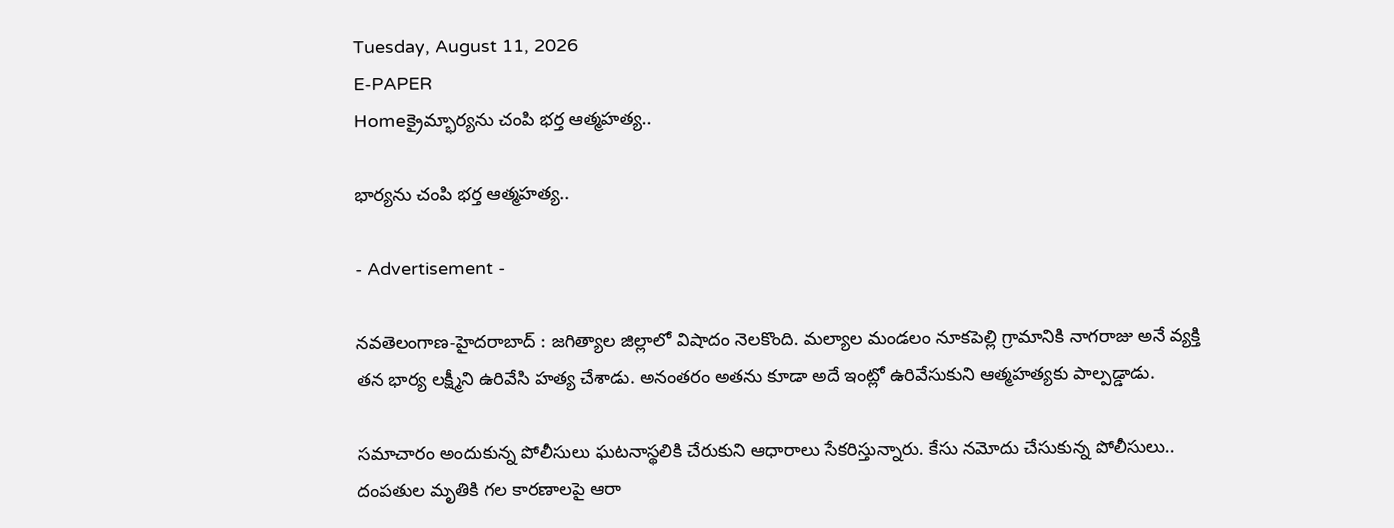Tuesday, August 11, 2026
E-PAPER
Homeక్రైమ్భార్యను చంపి భర్త ఆత్మహత్య..

భార్యను చంపి భర్త ఆత్మహత్య..

- Advertisement -

నవతెలంగాణ-హైదరాబాద్ : జగిత్యాల జిల్లాలో విషాదం నెలకొంది. మల్యాల మండలం నూకపెల్లి గ్రామానికి నాగరాజు అనే వ్యక్తి తన భార్య లక్ష్మీని ఉరివేసి హత్య చేశాడు. అనంతరం అతను కూడా అదే ఇంట్లో ఉరివేసుకుని ఆత్మహత్యకు పాల్పడ్డాడు.

సమాచారం అందుకున్న పోలీసులు ఘటనాస్థలికి చేరుకుని ఆధారాలు సేకరిస్తున్నారు. కేసు నమోదు చేసుకున్న పోలీసులు.. దంపతుల మృతికి గల కారణాలపై ఆరా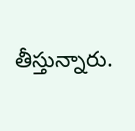తీస్తున్నారు.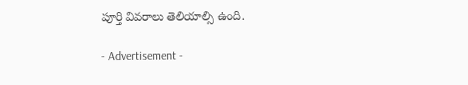పూర్తి వివరాలు తెలియాల్సి ఉంది.

- Advertisement -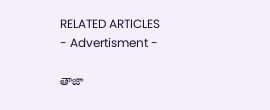RELATED ARTICLES
- Advertisment -

తాజా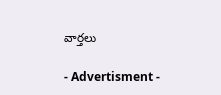వార్తలు

- Advertisment -